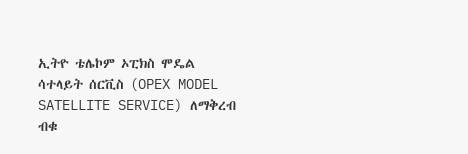ኢትዮ ቴሌኮም ኦፒክስ ሞዴል
ሳተላይት ሰርቪስ (OPEX MODEL SATELLITE SERVICE) ለማቅረብ ብቁ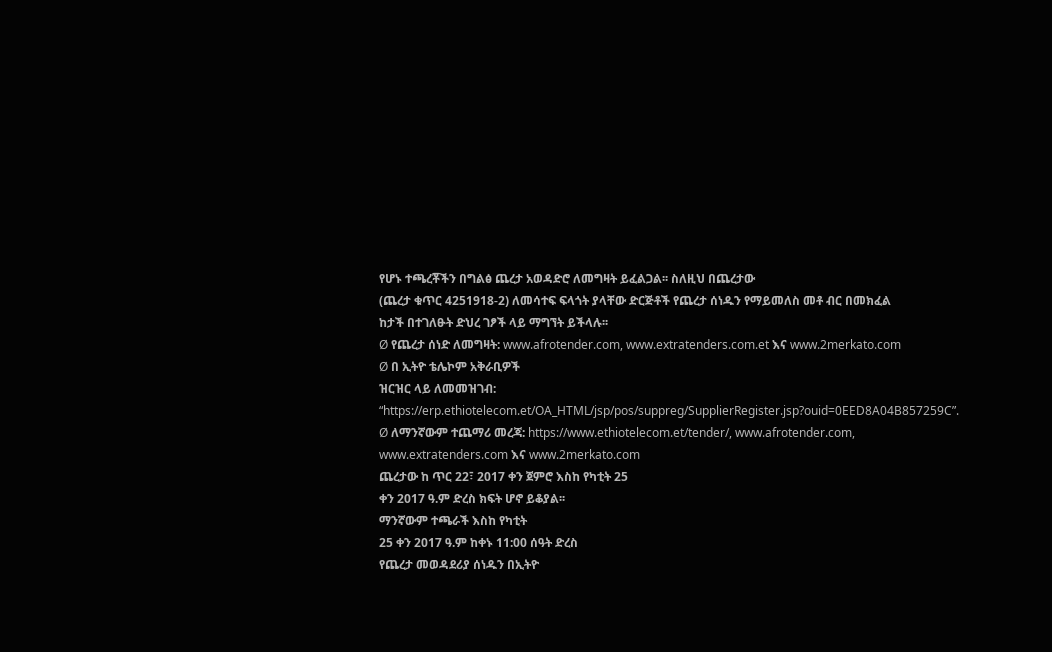የሆኑ ተጫረቾችን በግልፅ ጨረታ አወዳድሮ ለመግዛት ይፈልጋል፡፡ ስለዚህ በጨረታው
(ጨረታ ቁጥር 4251918-2) ለመሳተፍ ፍላጎት ያላቸው ድርጅቶች የጨረታ ሰነዱን የማይመለስ መቶ ብር በመክፈል
ከታች በተገለፁት ድህረ ገፆች ላይ ማግኘት ይችላሉ፡፡
Ø የጨረታ ሰነድ ለመግዛት: www.afrotender.com, www.extratenders.com.et እና www.2merkato.com
Ø በ ኢትዮ ቴሌኮም አቅራቢዎች
ዝርዝር ላይ ለመመዝገብ: “https://erp.ethiotelecom.et/OA_HTML/jsp/pos/suppreg/SupplierRegister.jsp?ouid=0EED8A04B857259C”.
Ø ለማንኛውም ተጨማሪ መረጃ: https://www.ethiotelecom.et/tender/, www.afrotender.com, www.extratenders.com እና www.2merkato.com
ጨረታው ከ ጥር 22፣ 2017 ቀን ጀምሮ እስከ የካቲት 25
ቀን 2017 ዓ.ም ድረስ ክፍት ሆኖ ይቆያል፡፡
ማንኛውም ተጫራች እስከ የካቲት
25 ቀን 2017 ዓ.ም ከቀኑ 11:00 ሰዓት ድረስ
የጨረታ መወዳደሪያ ሰነዱን በኢትዮ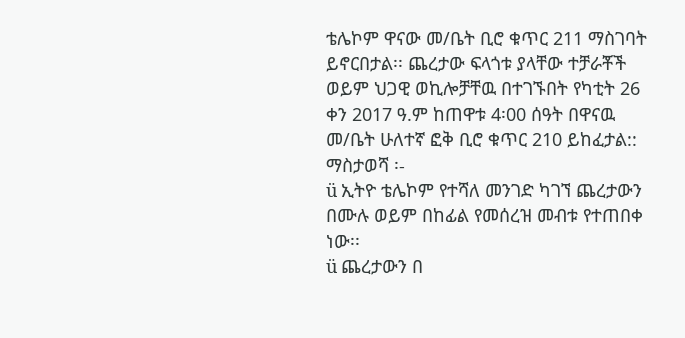ቴሌኮም ዋናው መ/ቤት ቢሮ ቁጥር 211 ማስገባት ይኖርበታል፡፡ ጨረታው ፍላጎቱ ያላቸው ተቻራቾች ወይም ህጋዊ ወኪሎቻቸዉ በተገኙበት የካቲት 26 ቀን 2017 ዓ.ም ከጠዋቱ 4፡00 ሰዓት በዋናዉ መ/ቤት ሁለተኛ ፎቅ ቢሮ ቁጥር 210 ይከፈታል::
ማስታወሻ ፡-
ü ኢትዮ ቴሌኮም የተሻለ መንገድ ካገኘ ጨረታውን በሙሉ ወይም በከፊል የመሰረዝ መብቱ የተጠበቀ ነው፡፡
ü ጨረታውን በ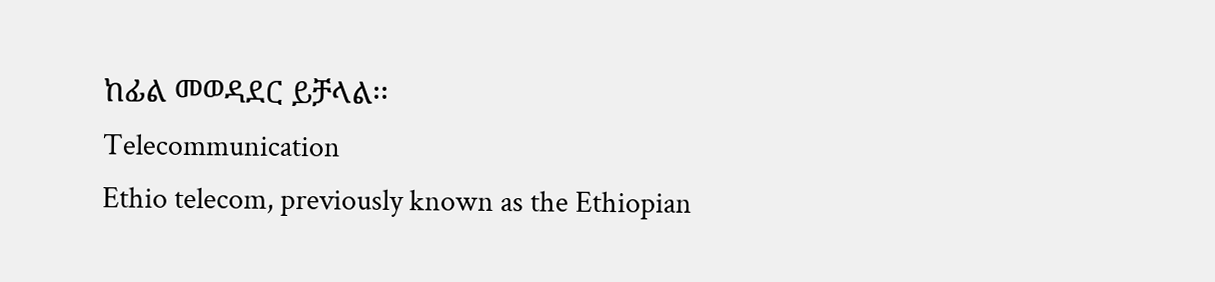ከፊል መወዳደር ይቻላል፡፡
Telecommunication
Ethio telecom, previously known as the Ethiopian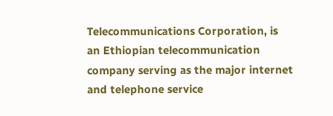Telecommunications Corporation, is an Ethiopian telecommunication company serving as the major internet and telephone service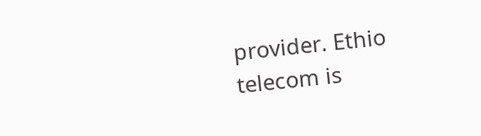provider. Ethio telecom is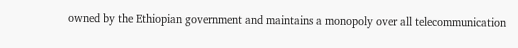owned by the Ethiopian government and maintains a monopoly over all telecommunication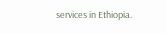services in Ethiopia.